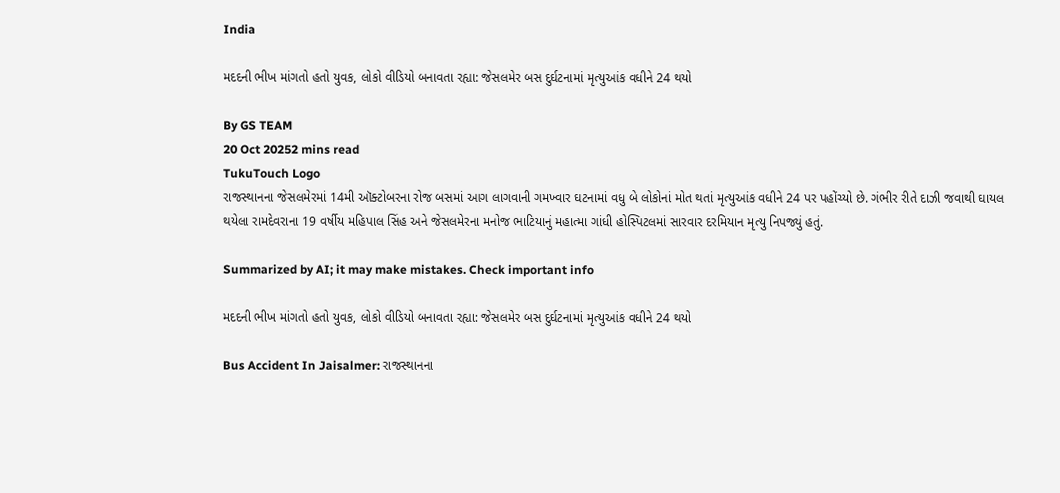India

મદદની ભીખ માંગતો હતો યુવક, લોકો વીડિયો બનાવતા રહ્યા: જેસલમેર બસ દુર્ઘટનામાં મૃત્યુઆંક વધીને 24 થયો

By GS TEAM
20 Oct 20252 mins read
TukuTouch Logo
રાજસ્થાનના જેસલમેરમાં 14મી ઑક્ટોબરના રોજ બસમાં આગ લાગવાની ગમખ્વાર ઘટનામાં વધુ બે લોકોનાં મોત થતાં મૃત્યુઆંક વધીને 24 પર પહોંચ્યો છે. ગંભીર રીતે દાઝી જવાથી ઘાયલ થયેલા રામદેવરાના 19 વર્ષીય મહિપાલ સિંહ અને જેસલમેરના મનોજ ભાટિયાનું મહાત્મા ગાંધી હોસ્પિટલમાં સારવાર દરમિયાન મૃત્યુ નિપજ્યું હતું.

Summarized by AI; it may make mistakes. Check important info

મદદની ભીખ માંગતો હતો યુવક, લોકો વીડિયો બનાવતા રહ્યા: જેસલમેર બસ દુર્ઘટનામાં મૃત્યુઆંક વધીને 24 થયો

Bus Accident In Jaisalmer: રાજસ્થાનના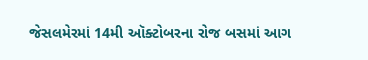જેસલમેરમાં 14મી ઑક્ટોબરના રોજ બસમાં આગ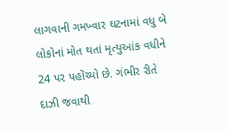લાગવાની ગમખ્વાર ઘટનામાં વધુ બે લોકોનાં મોત થતાં મૃત્યુઆંક વધીને 24 પર પહોંચ્યો છે. ગંભીર રીતે દાઝી જવાથી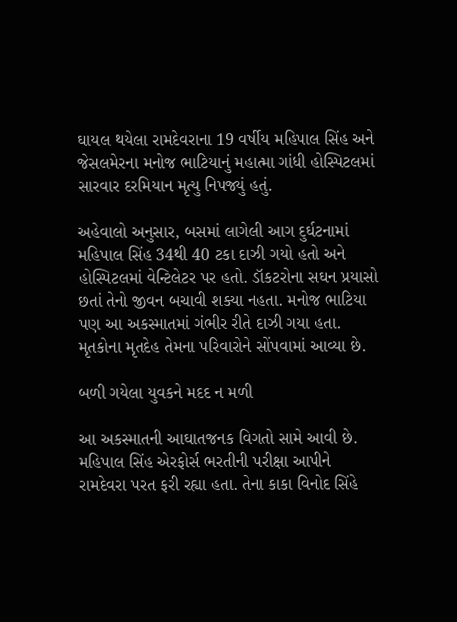ઘાયલ થયેલા રામદેવરાના 19 વર્ષીય મહિપાલ સિંહ અને જેસલમેરના મનોજ ભાટિયાનું મહાત્મા ગાંધી હોસ્પિટલમાં સારવાર દરમિયાન મૃત્યુ નિપજ્યું હતું.

અહેવાલો અનુસાર, બસમાં લાગેલી આગ દુર્ઘટનામાં મહિપાલ સિંહ 34થી 40 ટકા દાઝી ગયો હતો અને હોસ્પિટલમાં વેન્ટિલેટર પર હતો. ડૉકટરોના સઘન પ્રયાસો છતાં તેનો જીવન બચાવી શક્યા નહતા. મનોજ ભાટિયા પણ આ અકસ્માતમાં ગંભીર રીતે દાઝી ગયા હતા. મૃતકોના મૃતદેહ તેમના પરિવારોને સોંપવામાં આવ્યા છે.

બળી ગયેલા યુવકને મદદ ન મળી

આ અકસ્માતની આઘાતજનક વિગતો સામે આવી છે. મહિપાલ સિંહ એરફોર્સ ભરતીની પરીક્ષા આપીને રામદેવરા પરત ફરી રહ્યા હતા. તેના કાકા વિનોદ સિંહે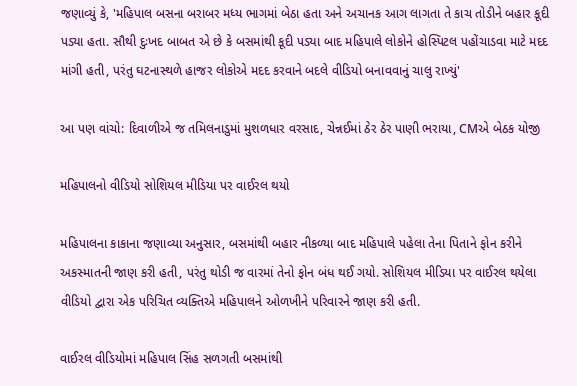જણાવ્યું કે, 'મહિપાલ બસના બરાબર મધ્ય ભાગમાં બેઠા હતા અને અચાનક આગ લાગતા તે કાચ તોડીને બહાર કૂદી પડ્યા હતા. સૌથી દુઃખદ બાબત એ છે કે બસમાંથી કૂદી પડ્યા બાદ મહિપાલે લોકોને હોસ્પિટલ પહોંચાડવા માટે મદદ માંગી હતી, પરંતુ ઘટનાસ્થળે હાજર લોકોએ મદદ કરવાને બદલે વીડિયો બનાવવાનું ચાલુ રાખ્યું'

આ પણ વાંચો: દિવાળીએ જ તમિલનાડુમાં મુશળધાર વરસાદ, ચેન્નઈમાં ઠેર ઠેર પાણી ભરાયા, CMએ બેઠક યોજી

મહિપાલનો વીડિયો સોશિયલ મીડિયા પર વાઈરલ થયો

મહિપાલના કાકાના જણાવ્યા અનુસાર, બસમાંથી બહાર નીકળ્યા બાદ મહિપાલે પહેલા તેના પિતાને ફોન કરીને અકસ્માતની જાણ કરી હતી, પરંતુ થોડી જ વારમાં તેનો ફોન બંધ થઈ ગયો. સોશિયલ મીડિયા પર વાઈરલ થયેલા વીડિયો દ્વારા એક પરિચિત વ્યક્તિએ મહિપાલને ઓળખીને પરિવારને જાણ કરી હતી.

વાઈરલ વીડિયોમાં મહિપાલ સિંહ સળગતી બસમાંથી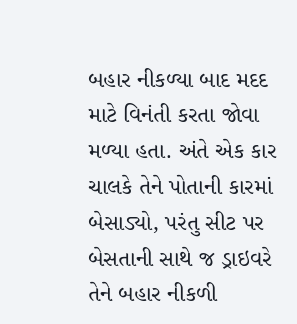બહાર નીકળ્યા બાદ મદદ માટે વિનંતી કરતા જોવા મળ્યા હતા. અંતે એક કાર ચાલકે તેને પોતાની કારમાં બેસાડ્યો, પરંતુ સીટ પર બેસતાની સાથે જ ડ્રાઇવરે તેને બહાર નીકળી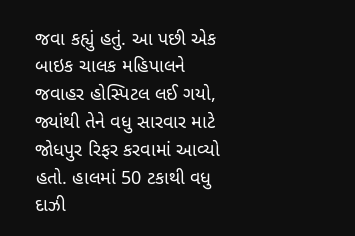જવા કહ્યું હતું. આ પછી એક બાઇક ચાલક મહિપાલને જવાહર હોસ્પિટલ લઈ ગયો, જ્યાંથી તેને વધુ સારવાર માટે જોધપુર રિફર કરવામાં આવ્યો હતો. હાલમાં 50 ટકાથી વધુ દાઝી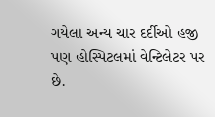ગયેલા અન્ય ચાર દર્દીઓ હજી પણ હોસ્પિટલમાં વેન્ટિલેટર પર છે.